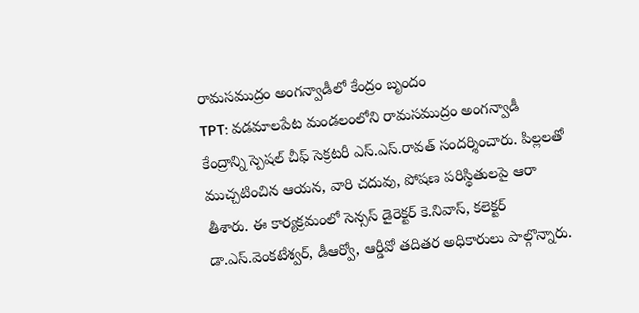రామసముద్రం అంగన్వాడీలో కేంద్రం బృందం
TPT: వడమాలపేట మండలంలోని రామసముద్రం అంగన్వాడీ కేంద్రాన్ని స్పెషల్ చీఫ్ సెక్రటరీ ఎస్.ఎస్.రావత్ సందర్శించారు. పిల్లలతో ముచ్చటించిన ఆయన, వారి చదువు, పోషణ పరిస్థితులపై ఆరా తీశారు. ఈ కార్యక్రమంలో సెన్సస్ డైరెక్టర్ కె.నివాస్, కలెక్టర్ డా.ఎస్.వెంకటేశ్వర్, డీఆర్వో, ఆర్డీవో తదితర అధికారులు పాల్గొన్నారు.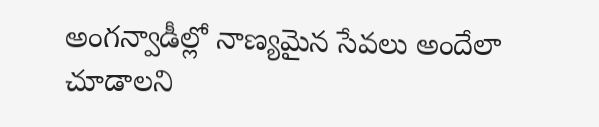అంగన్వాడీల్లో నాణ్యమైన సేవలు అందేలా చూడాలని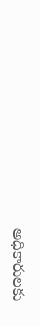అధికారులకు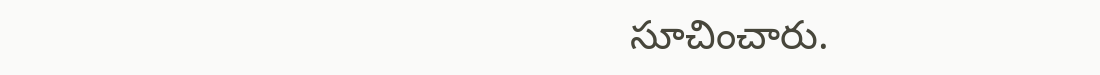సూచించారు.